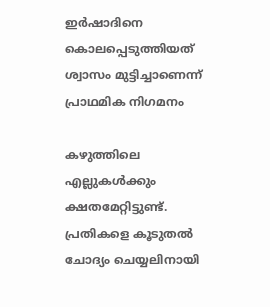ഇര്‍ഷാദിനെ കൊലപ്പെടുത്തിയത് ശ്വാസം മുട്ടിച്ചാണെന്ന് പ്രാഥമിക നിഗമനം

കഴുത്തിലെ എല്ലുകൾക്കും ക്ഷതമേറ്റിട്ടുണ്ട്. പ്രതികളെ കൂടുതൽ ചോദ്യം ചെയ്യലിനായി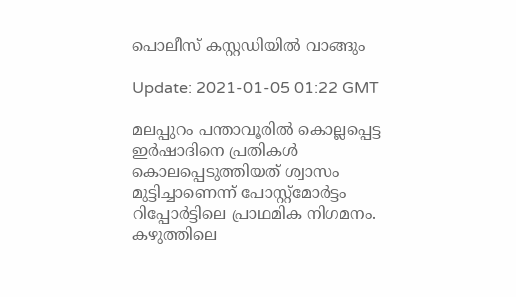പൊലീസ് കസ്റ്റഡിയിൽ വാങ്ങും

Update: 2021-01-05 01:22 GMT

മലപ്പുറം പന്താവൂരിൽ കൊല്ലപ്പെട്ട ഇർഷാദിനെ പ്രതികൾ കൊലപ്പെടുത്തിയത് ശ്വാസം മുട്ടിച്ചാണെന്ന് പോസ്റ്റ്മോർട്ടം റിപ്പോർട്ടിലെ പ്രാഥമിക നിഗമനം. കഴുത്തിലെ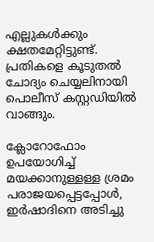എല്ലുകൾക്കും ക്ഷതമേറ്റിട്ടുണ്ട്. പ്രതികളെ കൂടുതൽ ചോദ്യം ചെയ്യലിനായി പൊലീസ് കസ്റ്റഡിയിൽ വാങ്ങും.

ക്ലോറോഫോം ഉപയോഗിച്ച് മയക്കാനുള്ളള്ള ശ്രമം പരാജയപ്പെട്ടപ്പോൾ, ഇർഷാദിനെ അടിച്ചു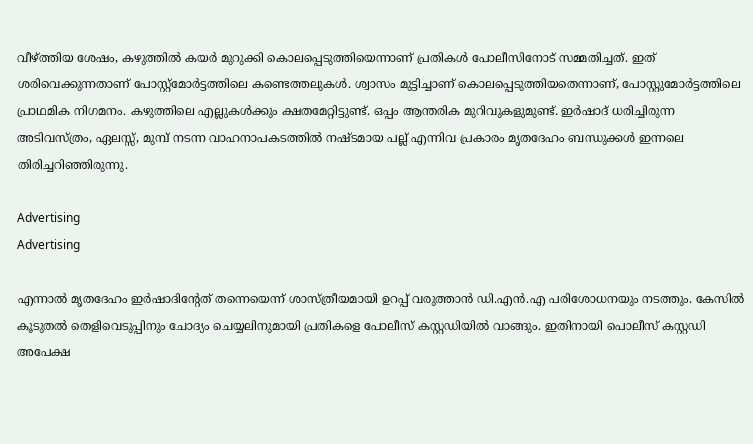വീഴ്ത്തിയ ശേഷം, കഴുത്തിൽ കയർ മുറുക്കി കൊലപ്പെടുത്തിയെന്നാണ് പ്രതികൾ പോലീസിനോട് സമ്മതിച്ചത്. ഇത് ശരിവെക്കുന്നതാണ് പോസ്റ്റ്മോർട്ടത്തിലെ കണ്ടെത്തലുകൾ. ശ്വാസം മുട്ടിച്ചാണ് കൊലപ്പെടുത്തിയതെന്നാണ്, പോസ്റ്റുമോർട്ടത്തിലെ പ്രാഥമിക നിഗമനം. കഴുത്തിലെ എല്ലുകൾക്കും ക്ഷതമേറ്റിട്ടുണ്ട്. ഒപ്പം ആന്തരിക മുറിവുകളുമുണ്ട്. ഇർഷാദ് ധരിച്ചിരുന്ന അടിവസ്ത്രം, ഏലസ്സ്, മുമ്പ് നടന്ന വാഹനാപകടത്തിൽ നഷ്ടമായ പല്ല് എന്നിവ പ്രകാരം മൃതദേഹം ബന്ധുക്കൾ ഇന്നലെ തിരിച്ചറിഞ്ഞിരുന്നു.

Advertising
Advertising

എന്നാൽ മൃതദേഹം ഇർഷാദിന്‍റേത് തന്നെയെന്ന് ശാസ്ത്രീയമായി ഉറപ്പ് വരുത്താൻ ഡി.എൻ.എ പരിശോധനയും നടത്തും. കേസിൽ കൂടുതൽ തെളിവെടുപ്പിനും ചോദ്യം ചെയ്യലിനുമായി പ്രതികളെ പോലീസ് കസ്റ്റഡിയിൽ വാങ്ങും. ഇതിനായി പൊലീസ് കസ്റ്റഡി അപേക്ഷ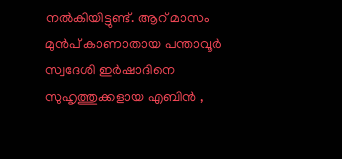നൽകിയിട്ടുണ്ട്. ആറ് മാസം മുൻപ് കാണാതായ പന്താവൂർ സ്വദേശി ഇർഷാദിനെ സുഹൃത്തുക്കളായ എബിൻ ,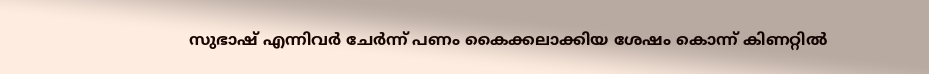സുഭാഷ് എന്നിവർ ചേർന്ന് പണം കൈക്കലാക്കിയ ശേഷം കൊന്ന് കിണറ്റിൽ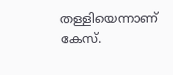തള്ളിയെന്നാണ് കേസ്.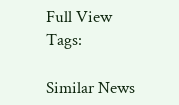Full View
Tags:

Similar News